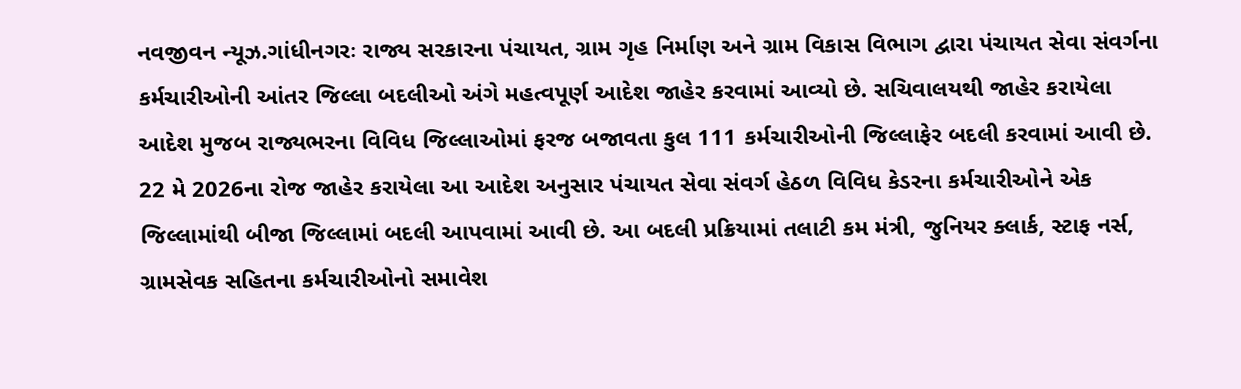નવજીવન ન્યૂઝ.ગાંધીનગરઃ રાજ્ય સરકારના પંચાયત, ગ્રામ ગૃહ નિર્માણ અને ગ્રામ વિકાસ વિભાગ દ્વારા પંચાયત સેવા સંવર્ગના કર્મચારીઓની આંતર જિલ્લા બદલીઓ અંગે મહત્વપૂર્ણ આદેશ જાહેર કરવામાં આવ્યો છે. સચિવાલયથી જાહેર કરાયેલા આદેશ મુજબ રાજ્યભરના વિવિધ જિલ્લાઓમાં ફરજ બજાવતા કુલ 111 કર્મચારીઓની જિલ્લાફેર બદલી કરવામાં આવી છે.
22 મે 2026ના રોજ જાહેર કરાયેલા આ આદેશ અનુસાર પંચાયત સેવા સંવર્ગ હેઠળ વિવિધ કેડરના કર્મચારીઓને એક જિલ્લામાંથી બીજા જિલ્લામાં બદલી આપવામાં આવી છે. આ બદલી પ્રક્રિયામાં તલાટી કમ મંત્રી, જુનિયર ક્લાર્ક, સ્ટાફ નર્સ, ગ્રામસેવક સહિતના કર્મચારીઓનો સમાવેશ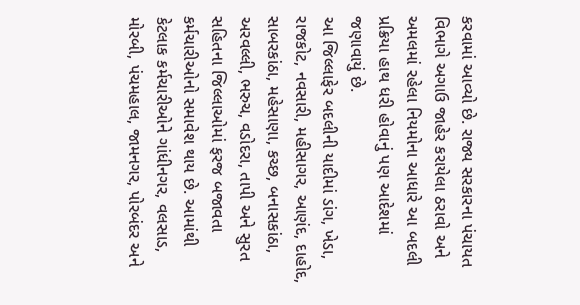કરવામાં આવ્યો છે. રાજ્ય સરકારના પંચાયત વિભાગે અગાઉ જાહેર કરાયેલા ઠરાવો અને અમલમાં રહેલા નિયમોના આધારે આ બદલી પ્રક્રિયા હાથ ધરી હોવાનું પણ આદેશમાં જણાવાયું છે.
આ જિલ્લાફેર બદલીની યાદીમાં ડાંગ, ખેડા, રાજકોટ, નવસારી, મહીસાગર, આણંદ, દાહોદ, સાબરકાંઠા, મહેસાણા, કચ્છ, બનાસકાંઠા, અરવલ્લી, ભરુચ, વડોદરા, તાપી અને સુરત સહિતના જિલ્લાઓમાં ફરજ બજાવતા કર્મચારીઓનો સમાવેશ થાય છે. આમાંથી કેટલાક કર્મચારીઓને ગાંધીનગર, વલસાડ, મોરબી, પંચમહાલ, જામનગર, પોરબંદર અને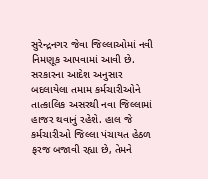સુરેન્દ્રનગર જેવા જિલ્લાઓમાં નવી નિમણૂક આપવામાં આવી છે.
સરકારના આદેશ અનુસાર બદલાયેલા તમામ કર્મચારીઓને તાત્કાલિક અસરથી નવા જિલ્લામાં હાજર થવાનું રહેશે. હાલ જે કર્મચારીઓ જિલ્લા પંચાયત હેઠળ ફરજ બજાવી રહ્યા છે, તેમને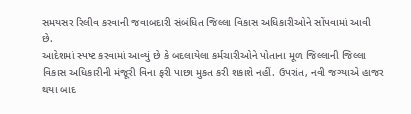સમયસર રિલીવ કરવાની જવાબદારી સંબંધિત જિલ્લા વિકાસ અધિકારીઓને સોંપવામાં આવી છે.
આદેશમાં સ્પષ્ટ કરવામાં આવ્યું છે કે બદલાયેલા કર્મચારીઓને પોતાના મૂળ જિલ્લાની જિલ્લા વિકાસ અધિકારીની મંજૂરી વિના ફરી પાછા મુકત કરી શકાશે નહીં. ઉપરાંત, નવી જગ્યાએ હાજર થયા બાદ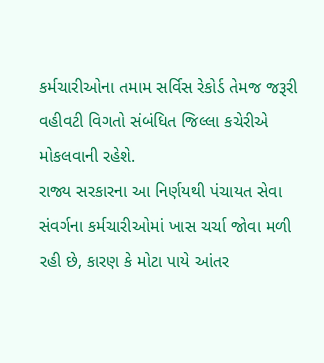કર્મચારીઓના તમામ સર્વિસ રેકોર્ડ તેમજ જરૂરી વહીવટી વિગતો સંબંધિત જિલ્લા કચેરીએ મોકલવાની રહેશે.
રાજ્ય સરકારના આ નિર્ણયથી પંચાયત સેવા સંવર્ગના કર્મચારીઓમાં ખાસ ચર્ચા જોવા મળી રહી છે, કારણ કે મોટા પાયે આંતર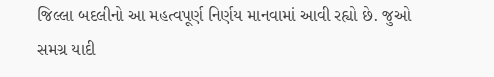જિલ્લા બદલીનો આ મહત્વપૂર્ણ નિર્ણય માનવામાં આવી રહ્યો છે. જુઓ સમગ્ર યાદી